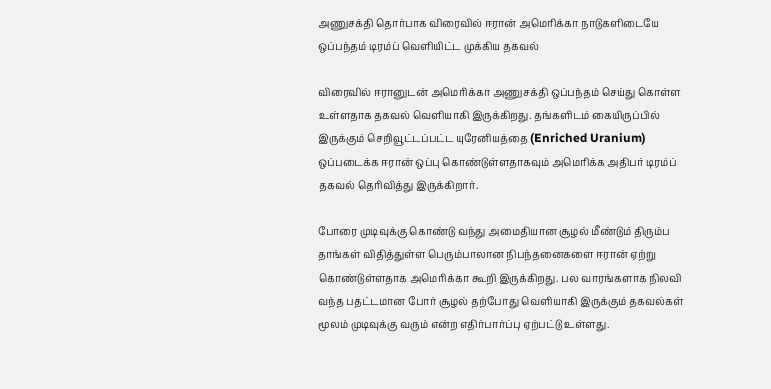அணுசக்தி தொர்பாக விரைவில் ஈரான் அமெரிக்கா நாடுகளிடையே ஒப்பந்தம் டிரம்ப் வெளியிட்ட முக்கிய தகவல்

விரைவில் ஈரானுடன் அமெரிக்கா அணுசக்தி ஒப்பந்தம் செய்து கொள்ள உள்ளதாக தகவல் வெளியாகி இருக்கிறது. தங்களிடம் கையிருப்பில் இருக்கும் செறிவூட்டப்பட்ட யுரேனியத்தை (Enriched Uranium) ஒப்படைக்க ஈரான் ஒப்பு கொண்டுள்ளதாகவும் அமெரிக்க அதிபர் டிரம்ப் தகவல் தெரிவித்து இருக்கிறார்.

போரை முடிவுக்கு கொண்டு வந்து அமைதியான சூழல் மீண்டும் திரும்ப தாங்கள் விதித்துள்ள பெரும்பாலான நிபந்தனைகளை ஈரான் ஏற்று கொண்டுள்ளதாக அமெரிக்கா கூறி இருக்கிறது. பல வாரங்களாக நிலவி வந்த பதட்டமான போர் சூழல் தற்போது வெளியாகி இருக்கும் தகவல்கள் மூலம் முடிவுக்கு வரும் என்ற எதிர்பார்ப்பு ஏற்பட்டு உள்ளது.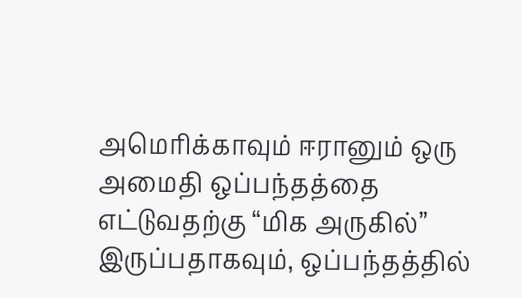அமெரிக்காவும் ஈரானும் ஒரு அமைதி ஒப்பந்தத்தை எட்டுவதற்கு “மிக அருகில்” இருப்பதாகவும், ஒப்பந்தத்தில்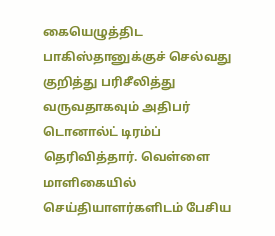கையெழுத்திட பாகிஸ்தானுக்குச் செல்வது குறித்து பரிசீலித்து வருவதாகவும் அதிபர் டொனால்ட் டிரம்ப் தெரிவித்தார். வெள்ளை மாளிகையில் செய்தியாளர்களிடம் பேசிய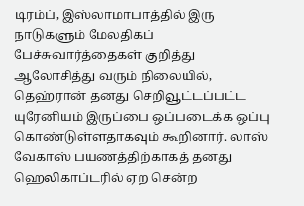டிரம்ப், இஸ்லாமாபாத்தில் இரு நாடுகளும் மேலதிகப் பேச்சுவார்த்தைகள் குறித்து ஆலோசித்து வரும் நிலையில், தெஹ்ரான் தனது செறிவூட்டப்பட்ட யுரேனியம் இருப்பை ஒப்படைக்க ஒப்பு கொண்டுள்ளதாகவும் கூறினார். லாஸ் வேகாஸ் பயணத்திற்காகத் தனது ஹெலிகாப்டரில் ஏற சென்ற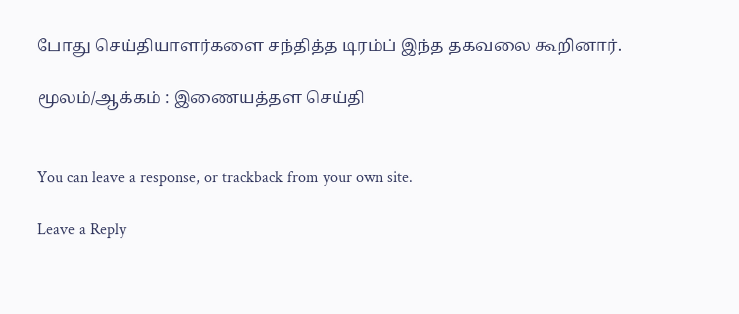போது செய்தியாளர்களை சந்தித்த டிரம்ப் இந்த தகவலை கூறினார்.

மூலம்/ஆக்கம் : இணையத்தள செய்தி


You can leave a response, or trackback from your own site.

Leave a Reply